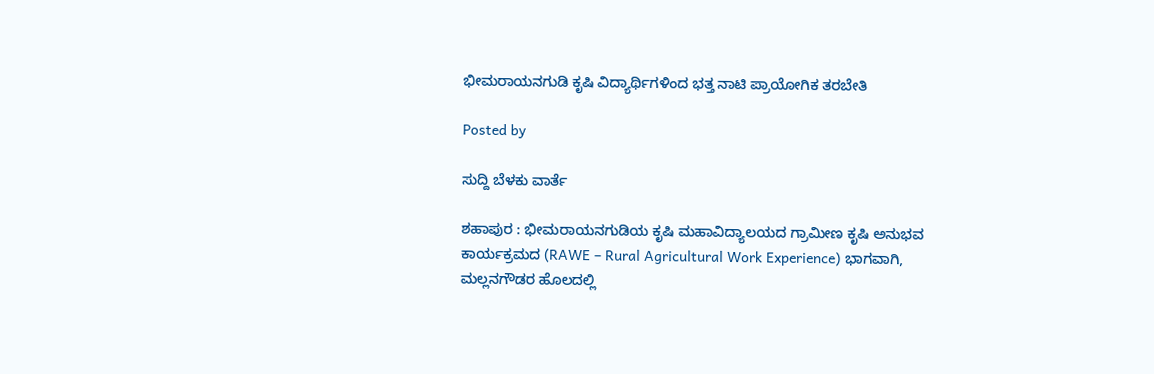ಭೀಮರಾಯನಗುಡಿ ಕೃಷಿ ವಿದ್ಯಾರ್ಥಿಗಳಿಂದ ಭತ್ತ ನಾಟಿ ಪ್ರಾಯೋಗಿಕ ತರಬೇತಿ

Posted by

ಸುದ್ದಿ ಬೆಳಕು ವಾರ್ತೆ

ಶಹಾಪುರ : ಭೀಮರಾಯನಗುಡಿಯ ಕೃಷಿ ಮಹಾವಿದ್ಯಾಲಯದ ಗ್ರಾಮೀಣ ಕೃಷಿ ಅನುಭವ ಕಾರ್ಯಕ್ರಮದ (RAWE – Rural Agricultural Work Experience) ಭಾಗವಾಗಿ, ಮಲ್ಲನಗೌಡರ ಹೊಲದಲ್ಲಿ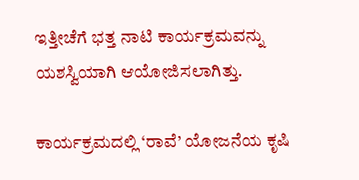ಇತ್ತೀಚೆಗೆ ಭತ್ತ ನಾಟಿ ಕಾರ್ಯಕ್ರಮವನ್ನು ಯಶಸ್ವಿಯಾಗಿ ಆಯೋಜಿಸಲಾಗಿತ್ತು.

ಕಾರ್ಯಕ್ರಮದಲ್ಲಿ ‘ರಾವೆ’ ಯೋಜನೆಯ ಕೃಷಿ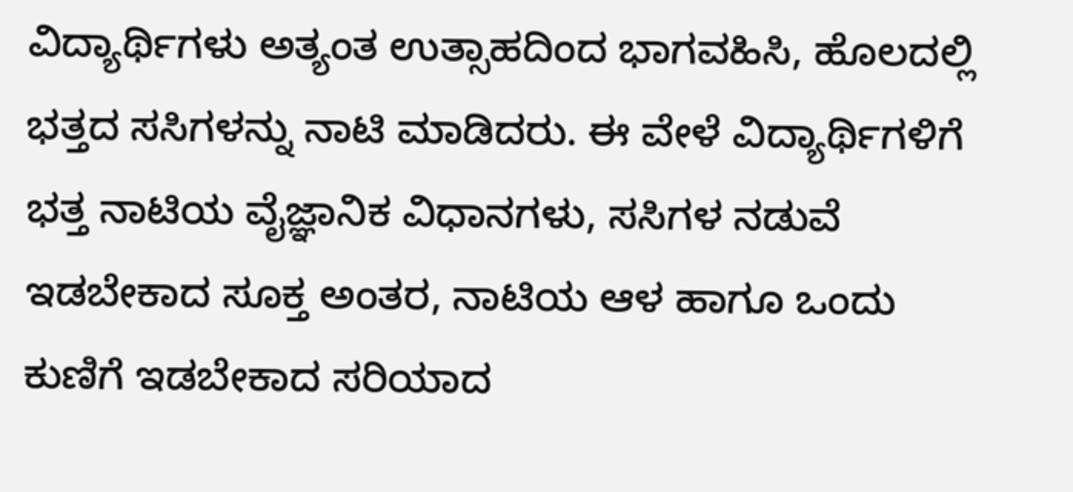ವಿದ್ಯಾರ್ಥಿಗಳು ಅತ್ಯಂತ ಉತ್ಸಾಹದಿಂದ ಭಾಗವಹಿಸಿ, ಹೊಲದಲ್ಲಿ ಭತ್ತದ ಸಸಿಗಳನ್ನು ನಾಟಿ ಮಾಡಿದರು. ಈ ವೇಳೆ ವಿದ್ಯಾರ್ಥಿಗಳಿಗೆ ಭತ್ತ ನಾಟಿಯ ವೈಜ್ಞಾನಿಕ ವಿಧಾನಗಳು, ಸಸಿಗಳ ನಡುವೆ ಇಡಬೇಕಾದ ಸೂಕ್ತ ಅಂತರ, ನಾಟಿಯ ಆಳ ಹಾಗೂ ಒಂದು ಕುಣಿಗೆ ಇಡಬೇಕಾದ ಸರಿಯಾದ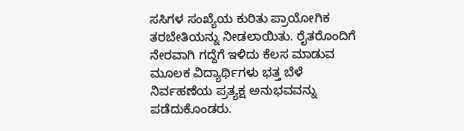ಸಸಿಗಳ ಸಂಖ್ಯೆಯ ಕುರಿತು ಪ್ರಾಯೋಗಿಕ ತರಬೇತಿಯನ್ನು ನೀಡಲಾಯಿತು. ರೈತರೊಂದಿಗೆ ನೇರವಾಗಿ ಗದ್ದೆಗೆ ಇಳಿದು ಕೆಲಸ ಮಾಡುವ ಮೂಲಕ ವಿದ್ಯಾರ್ಥಿಗಳು ಭತ್ತ ಬೆಳೆ ನಿರ್ವಹಣೆಯ ಪ್ರತ್ಯಕ್ಷ ಅನುಭವವನ್ನು ಪಡೆದುಕೊಂಡರು.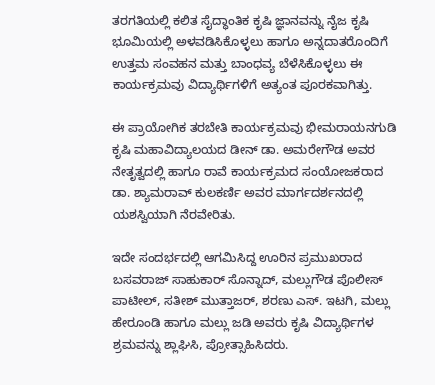ತರಗತಿಯಲ್ಲಿ ಕಲಿತ ಸೈದ್ಧಾಂತಿಕ ಕೃಷಿ ಜ್ಞಾನವನ್ನು ನೈಜ ಕೃಷಿ ಭೂಮಿಯಲ್ಲಿ ಅಳವಡಿಸಿಕೊಳ್ಳಲು ಹಾಗೂ ಅನ್ನದಾತರೊಂದಿಗೆ ಉತ್ತಮ ಸಂವಹನ ಮತ್ತು ಬಾಂಧವ್ಯ ಬೆಳೆಸಿಕೊಳ್ಳಲು ಈ ಕಾರ್ಯಕ್ರಮವು ವಿದ್ಯಾರ್ಥಿಗಳಿಗೆ ಅತ್ಯಂತ ಪೂರಕವಾಗಿತ್ತು.

ಈ ಪ್ರಾಯೋಗಿಕ ತರಬೇತಿ ಕಾರ್ಯಕ್ರಮವು ಭೀಮರಾಯನಗುಡಿ ಕೃಷಿ ಮಹಾವಿದ್ಯಾಲಯದ ಡೀನ್ ಡಾ. ಅಮರೇಗೌಡ ಅವರ ನೇತೃತ್ವದಲ್ಲಿ ಹಾಗೂ ರಾವೆ ಕಾರ್ಯಕ್ರಮದ ಸಂಯೋಜಕರಾದ ಡಾ. ಶ್ಯಾಮರಾವ್ ಕುಲಕರ್ಣಿ ಅವರ ಮಾರ್ಗದರ್ಶನದಲ್ಲಿ ಯಶಸ್ವಿಯಾಗಿ ನೆರವೇರಿತು.

ಇದೇ ಸಂದರ್ಭದಲ್ಲಿ ಆಗಮಿಸಿದ್ದ ಊರಿನ ಪ್ರಮುಖರಾದ ಬಸವರಾಜ್ ಸಾಹುಕಾರ್ ಸೊನ್ನಾದ್, ಮಲ್ಲುಗೌಡ ಪೊಲೀಸ್ ಪಾಟೀಲ್, ಸತೀಶ್ ಮುತ್ತಾಜರ್, ಶರಣು ಎಸ್. ಇಟಗಿ, ಮಲ್ಲು ಹೇರೂಂಡಿ ಹಾಗೂ ಮಲ್ಲು ಜಡಿ ಅವರು ಕೃಷಿ ವಿದ್ಯಾರ್ಥಿಗಳ ಶ್ರಮವನ್ನು ಶ್ಲಾಘಿಸಿ, ಪ್ರೋತ್ಸಾಹಿಸಿದರು.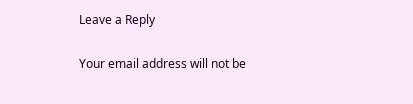Leave a Reply

Your email address will not be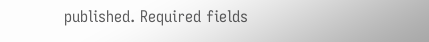published. Required fields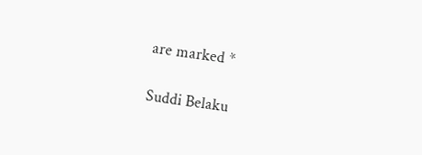are marked *

Suddi Belaku